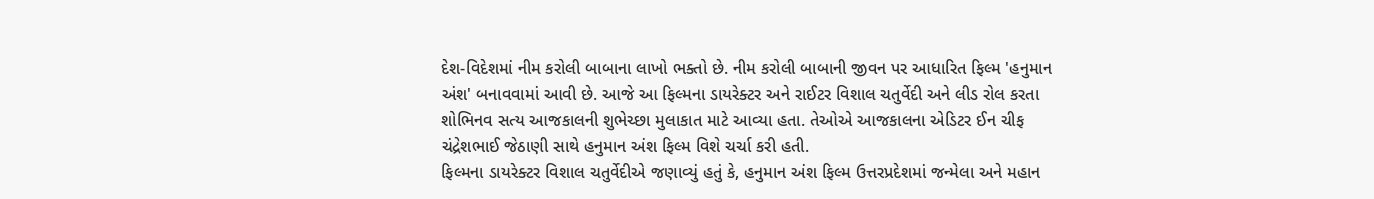દેશ-વિદેશમાં નીમ કરોલી બાબાના લાખો ભક્તો છે. નીમ કરોલી બાબાની જીવન પર આધારિત ફિલ્મ 'હનુમાન અંશ' બનાવવામાં આવી છે. આજે આ ફિલ્મના ડાયરેક્ટર અને રાઈટર વિશાલ ચતુર્વેદી અને લીડ રોલ કરતા શોભિનવ સત્ય આજકાલની શુભેચ્છા મુલાકાત માટે આવ્યા હતા. તેઓએ આજકાલના એડિટર ઈન ચીફ ચંદ્રેશભાઈ જેઠાણી સાથે હનુમાન અંશ ફિલ્મ વિશે ચર્ચા કરી હતી.
ફિલ્મના ડાયરેક્ટર વિશાલ ચતુર્વેદીએ જણાવ્યું હતું કે, હનુમાન અંશ ફિલ્મ ઉત્તરપ્રદેશમાં જન્મેલા અને મહાન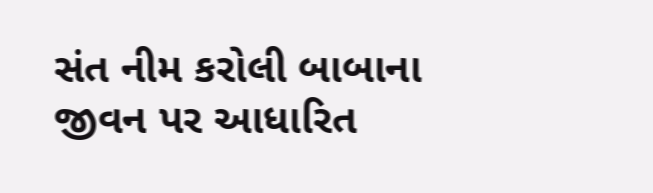સંત નીમ કરોલી બાબાના જીવન પર આધારિત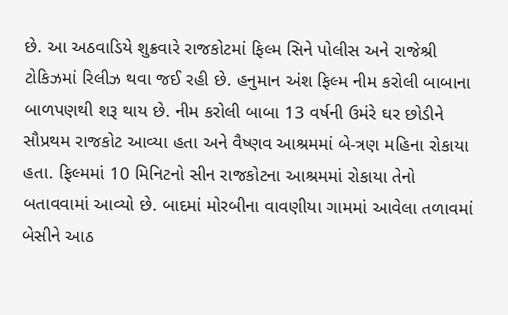છે. આ અઠવાડિયે શુક્રવારે રાજકોટમાં ફિલ્મ સિને પોલીસ અને રાજેશ્રી ટોકિઝમાં રિલીઝ થવા જઈ રહી છે. હનુમાન અંશ ફિલ્મ નીમ કરોલી બાબાના બાળપણથી શરૂ થાય છે. નીમ કરોલી બાબા 13 વર્ષની ઉમંરે ઘર છોડીને સૌપ્રથમ રાજકોટ આવ્યા હતા અને વૈષ્ણવ આશ્રમમાં બે-ત્રણ મહિના રોકાયા હતા. ફિલ્મમાં 10 મિનિટનો સીન રાજકોટના આશ્રમમાં રોકાયા તેનો બતાવવામાં આવ્યો છે. બાદમાં મોરબીના વાવણીયા ગામમાં આવેલા તળાવમાં બેસીને આઠ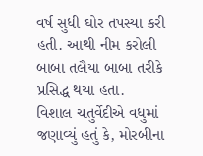વર્ષ સુધી ઘોર તપસ્યા કરી હતી. આથી નીમ કરોલી બાબા તલૈયા બાબા તરીકે પ્રસિદ્ધ થયા હતા.
વિશાલ ચતુર્વેદીએ વધુમાં જણાવ્યું હતું કે, મોરબીના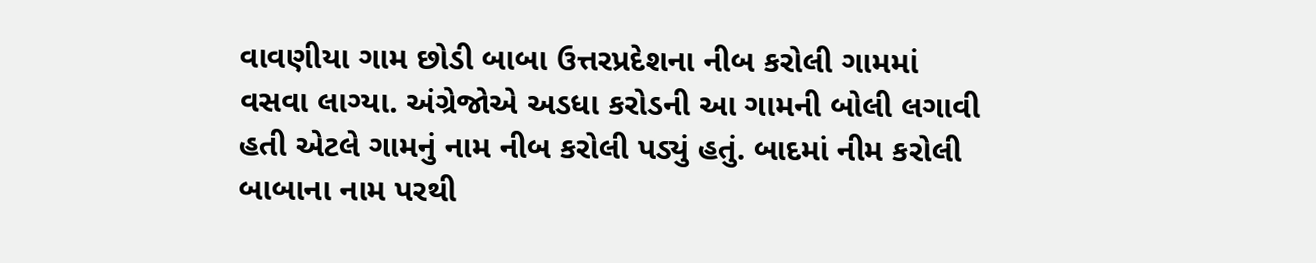વાવણીયા ગામ છોડી બાબા ઉત્તરપ્રદેશના નીબ કરોલી ગામમાં વસવા લાગ્યા. અંગ્રેજોએ અડધા કરોડની આ ગામની બોલી લગાવી હતી એટલે ગામનું નામ નીબ કરોલી પડ્યું હતું. બાદમાં નીમ કરોલી બાબાના નામ પરથી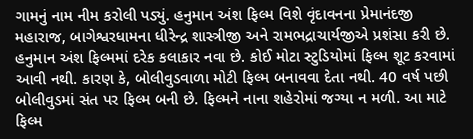ગામનું નામ નીમ કરોલી પડ્યું. હનુમાન અંશ ફિલ્મ વિશે વૃંદાવનના પ્રેમાનંદજી મહારાજ, બાગેશ્વરધામના ધીરેન્દ્ર શાસ્ત્રીજી અને રામભદ્રાચાર્યજીએ પ્રશંસા કરી છે.
હનુમાન અંશ ફિલ્મમાં દરેક કલાકાર નવા છે. કોઈ મોટા સ્ટુડિયોમાં ફિલ્મ શૂટ કરવામાં આવી નથી. કારણ કે, બોલીવુડવાળા મોટી ફિલ્મ બનાવવા દેતા નથી. 40 વર્ષ પછી બોલીવુડમાં સંત પર ફિલ્મ બની છે. ફિલ્મને નાના શહેરોમાં જગ્યા ન મળી. આ માટે ફિલ્મ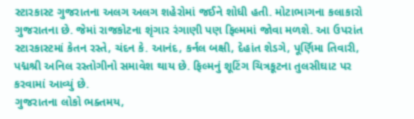સ્ટારકાસ્ટ ગુજરાતના અલગ અલગ શહેરોમાં જઈને શોધી હતી. મોટાભાગના કલાકારો ગુજરાતના છે. જેમાં રાજકોટના શૃંગાર રંગાણી પણ ફિલ્મમાં જોવા મળશે. આ ઉપરાંત સ્ટારકાસ્ટમાં કેતન રસ્તે, ચંદન કે. આનંદ, કર્નલ બક્ષી, દેહાંત શેડગે, પૂર્ણિમા તિવારી, પદ્મશ્રી અનિલ રસ્તોગીનો સમાવેશ થાય છે. ફિલ્મનું શૂટિંગ ચિત્રકૂટના તુલસીઘાટ પર કરવામાં આવ્યું છે.
ગુજરાતના લોકો ભક્તમય,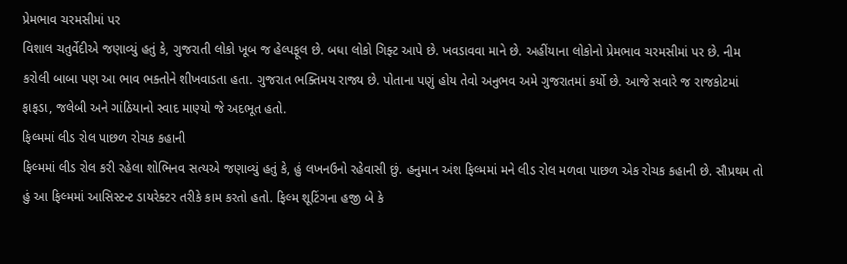પ્રેમભાવ ચરમસીમાં પર
વિશાલ ચતુર્વેદીએ જણાવ્યું હતું કે, ગુજરાતી લોકો ખૂબ જ હેલ્પફૂલ છે. બધા લોકો ગિફ્ટ આપે છે. ખવડાવવા માને છે. અહીંયાના લોકોનો પ્રેમભાવ ચરમસીમાં પર છે. નીમ કરોલી બાબા પણ આ ભાવ ભક્તોને શીખવાડતા હતા. ગુજરાત ભક્તિમય રાજ્ય છે. પોતાના પણું હોય તેવો અનુભવ અમે ગુજરાતમાં કર્યો છે. આજે સવારે જ રાજકોટમાં ફાફડા, જલેબી અને ગાંઠિયાનો સ્વાદ માણ્યો જે અદભૂત હતો.
ફિલ્મમાં લીડ રોલ પાછળ રોચક કહાની
ફિલ્મમાં લીડ રોલ કરી રહેલા શોભિનવ સત્યએ જણાવ્યું હતું કે, હું લખનઉનો રહેવાસી છું. હનુમાન અંશ ફિલ્મમાં મને લીડ રોલ મળવા પાછળ એક રોચક કહાની છે. સૌપ્રથમ તો હું આ ફિલ્મમાં આસિસ્ટન્ટ ડાયરેક્ટર તરીકે કામ કરતો હતો. ફિલ્મ શૂટિંગના હજી બે કે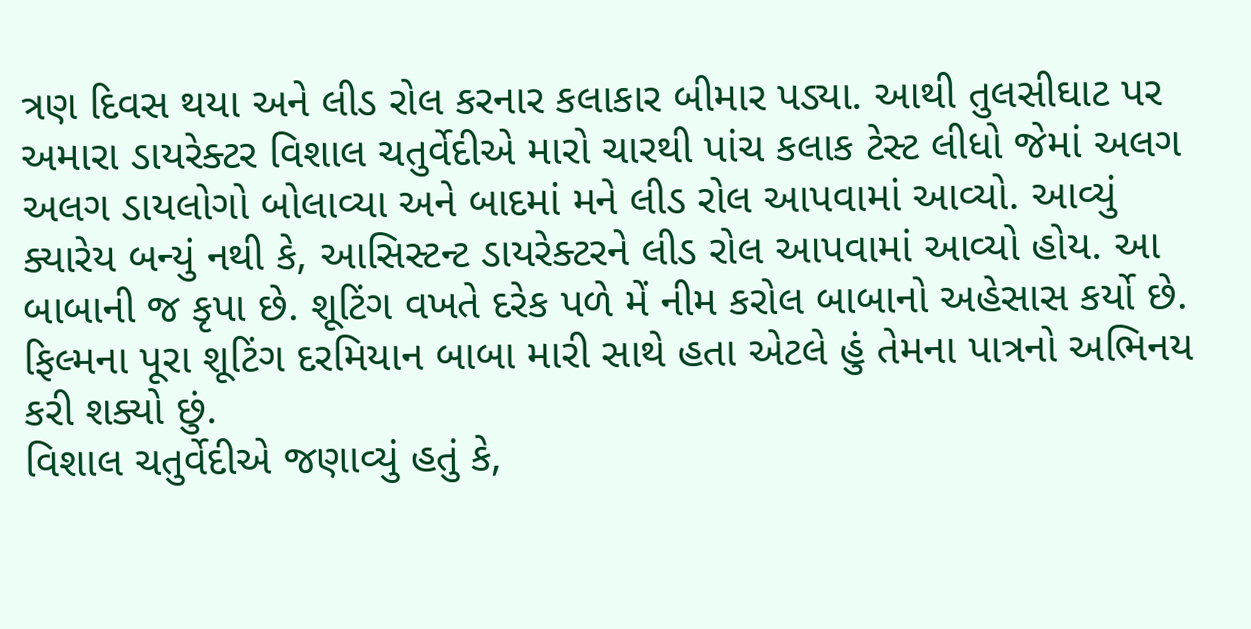ત્રણ દિવસ થયા અને લીડ રોલ કરનાર કલાકાર બીમાર પડ્યા. આથી તુલસીઘાટ પર અમારા ડાયરેક્ટર વિશાલ ચતુર્વેદીએ મારો ચારથી પાંચ કલાક ટેસ્ટ લીધો જેમાં અલગ અલગ ડાયલોગો બોલાવ્યા અને બાદમાં મને લીડ રોલ આપવામાં આવ્યો. આવ્યું ક્યારેય બન્યું નથી કે, આસિસ્ટન્ટ ડાયરેક્ટરને લીડ રોલ આપવામાં આવ્યો હોય. આ બાબાની જ કૃપા છે. શૂટિંગ વખતે દરેક પળે મેં નીમ કરોલ બાબાનો અહેસાસ કર્યો છે. ફિલ્મના પૂરા શૂટિંગ દરમિયાન બાબા મારી સાથે હતા એટલે હું તેમના પાત્રનો અભિનય કરી શક્યો છું.
વિશાલ ચતુર્વેદીએ જણાવ્યું હતું કે,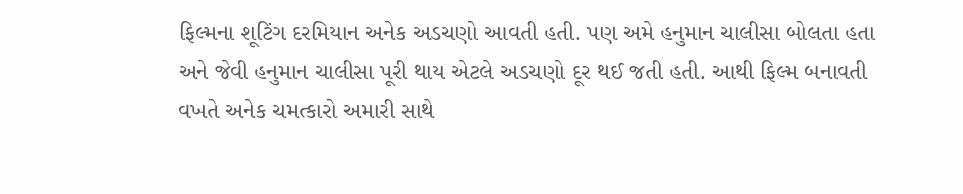ફિલ્મના શૂટિંગ દરમિયાન અનેક અડચણો આવતી હતી. પણ અમે હનુમાન ચાલીસા બોલતા હતા અને જેવી હનુમાન ચાલીસા પૂરી થાય એટલે અડચણો દૂર થઈ જતી હતી. આથી ફિલ્મ બનાવતી વખતે અનેક ચમત્કારો અમારી સાથે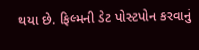થયા છે. ફિલ્મની ડેટ પોસ્ટપોન કરવાનું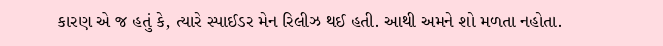કારણ એ જ હતું કે, ત્યારે સ્પાઈડર મેન રિલીઝ થઈ હતી. આથી અમને શો મળતા નહોતા.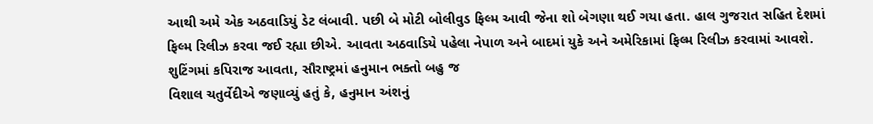આથી અમે એક અઠવાડિયું ડેટ લંબાવી. પછી બે મોટી બોલીવુડ ફિલ્મ આવી જેના શો બેગણા થઈ ગયા હતા. હાલ ગુજરાત સહિત દેશમાં ફિલ્મ રિલીઝ કરવા જઈ રહ્યા છીએ. આવતા અઠવાડિયે પહેલા નેપાળ અને બાદમાં યુકે અને અમેરિકામાં ફિલ્મ રિલીઝ કરવામાં આવશે.
શુટિંગમાં કપિરાજ આવતા, સૌરાષ્ટ્રમાં હનુમાન ભક્તો બહુ જ
વિશાલ ચતુર્વેદીએ જણાવ્યું હતું કે, હનુમાન અંશનું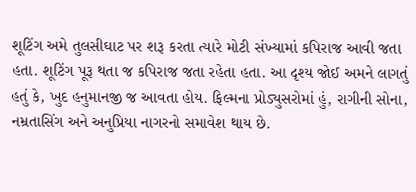શૂટિંગ અમે તુલસીઘાટ પર શરૂ કરતા ત્યારે મોટી સંખ્યામાં કપિરાજ આવી જતા હતા. શૂટિંગ પૂરૂ થતા જ કપિરાજ જતા રહેતા હતા. આ દૃશ્ય જોઈ અમને લાગતું હતું કે, ખુદ હનુમાનજી જ આવતા હોય. ફિલ્મના પ્રોડ્યુસરોમાં હું, રાગીની સોના, નમ્રતાસિંગ અને અનુપ્રિયા નાગરનો સમાવેશ થાય છે.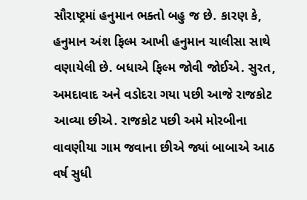સૌરાષ્ટ્રમાં હનુમાન ભક્તો બહુ જ છે. કારણ કે, હનુમાન અંશ ફિલ્મ આખી હનુમાન ચાલીસા સાથે વણાયેલી છે. બધાએ ફિલ્મ જોવી જોઈએ. સુરત, અમદાવાદ અને વડોદરા ગયા પછી આજે રાજકોટ આવ્યા છીએ. રાજકોટ પછી અમે મોરબીના વાવણીયા ગામ જવાના છીએ જ્યાં બાબાએ આઠ વર્ષ સુધી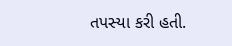તપસ્યા કરી હતી.